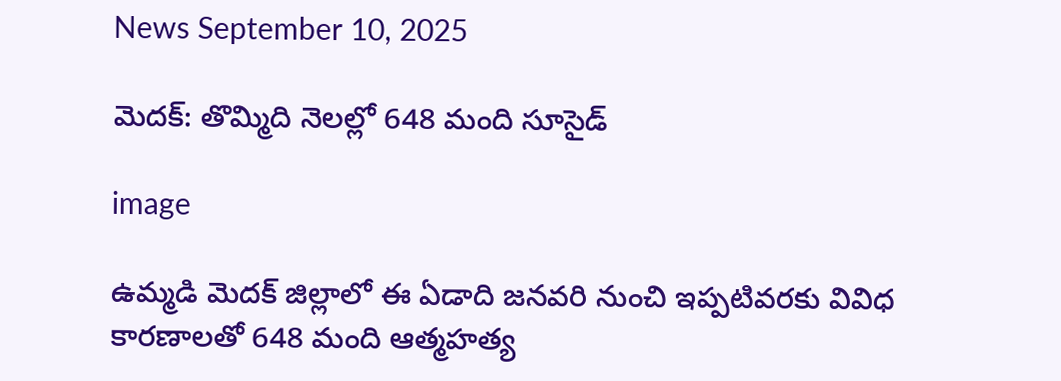News September 10, 2025

మెదక్: తొమ్మిది నెలల్లో 648 మంది సూసైడ్

image

ఉమ్మడి మెదక్ జిల్లాలో ఈ ఏడాది జనవరి నుంచి ఇప్పటివరకు వివిధ కారణాలతో 648 మంది ఆత్మహత్య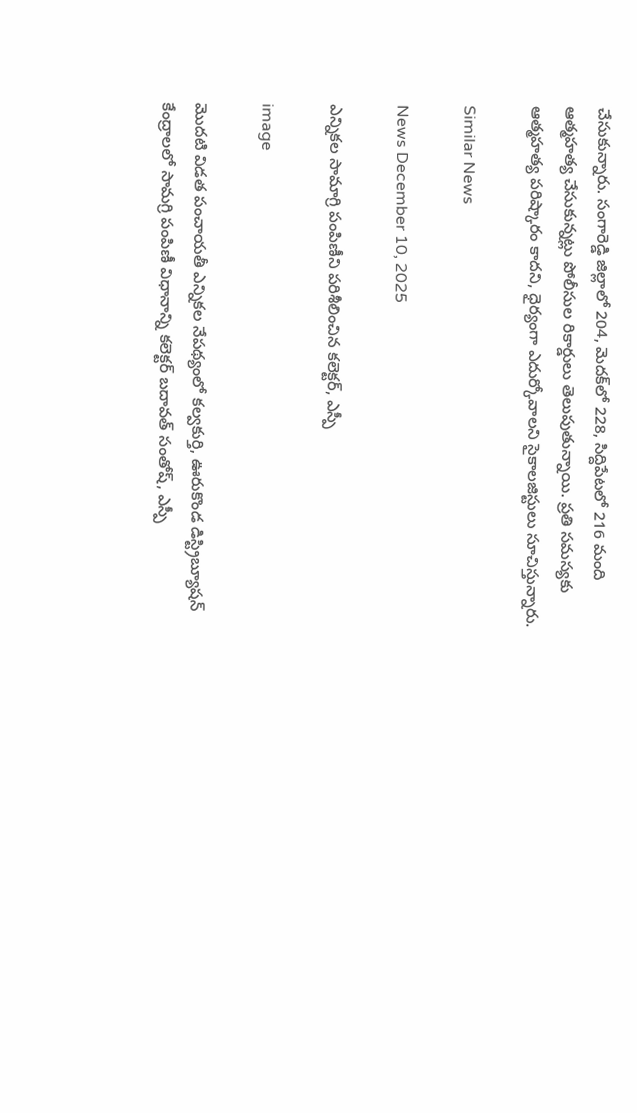చేసుకున్నారు. సంగారెడ్డి జిల్లాలో 204, మెదక్‌లో 228, సిద్దిపేటలో 216 మంది ఆత్మహత్య చేసుకున్నట్లు పోలీసుల రికార్డులు తెలుపుతున్నాయి. ప్రతి సమస్యకు ఆత్మహత్య పరిష్కారం కాదని, ధైర్యంగా ఎదుర్కోవాలని సైకాలజిస్టులు సూచిస్తున్నారు.

Similar News

News December 10, 2025

ఎన్నికల సామాగ్రి పంపిణీని పరిశీలించిన కలెక్టర్, ఎస్పీ

image

మొదటి విడత పంచాయతీ ఎన్నికల నేపథ్యంలో కల్వకుర్తి, ఊరుకొండ డిస్ట్రిబ్యూషన్ కేంద్రాలలో సామగ్రి పంపిణీ విధానాన్ని కలెక్టర్ బదావత్ సంతోష్, ఎస్పీ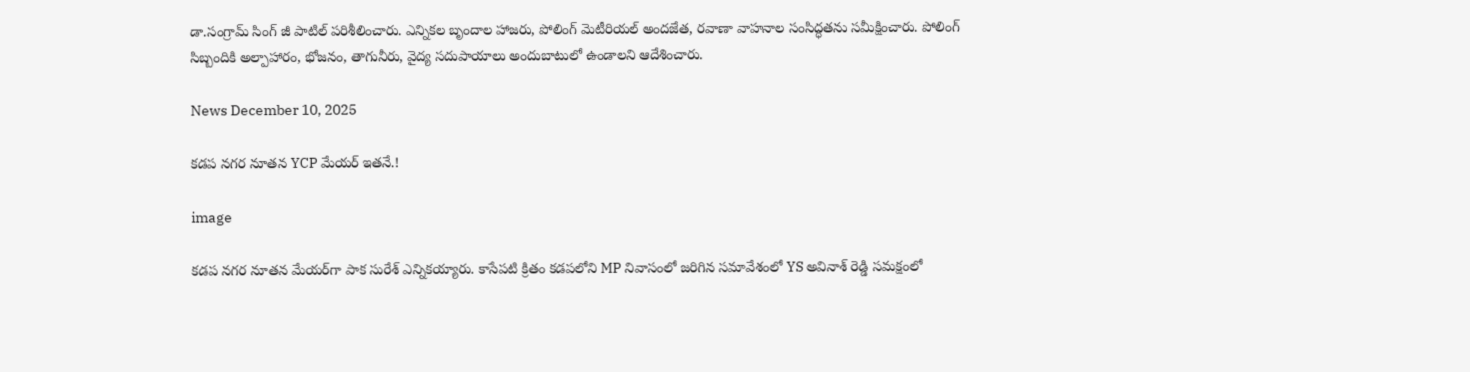డా.సంగ్రామ్ సింగ్ జీ పాటిల్ పరిశీలించారు. ఎన్నికల బృందాల హాజరు, పోలింగ్ మెటీరియల్ అందజేత, రవాణా వాహనాల సంసిద్ధతను సమీక్షించారు. పోలింగ్ సిబ్బందికి అల్పాహారం, భోజనం, తాగునీరు, వైద్య సదుపాయాలు అందుబాటులో ఉండాలని ఆదేశించారు.

News December 10, 2025

కడప నగర నూతన YCP మేయర్ ఇతనే.!

image

కడప నగర నూతన మేయర్‌గా పాక సురేశ్ ఎన్నికయ్యారు. కాసేపటి క్రితం కడపలోని MP నివాసంలో జరిగిన సమావేశంలో YS అవినాశ్ రెడ్డి సమక్షంలో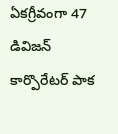ఏకగ్రీవంగా 47 డివిజన్ కార్పొరేటర్ పాక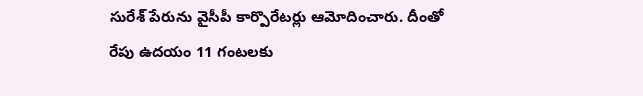సురేశ్ పేరును వైసీపీ కార్పొరేటర్లు ఆమోదించారు. దీంతో రేపు ఉదయం 11 గంటలకు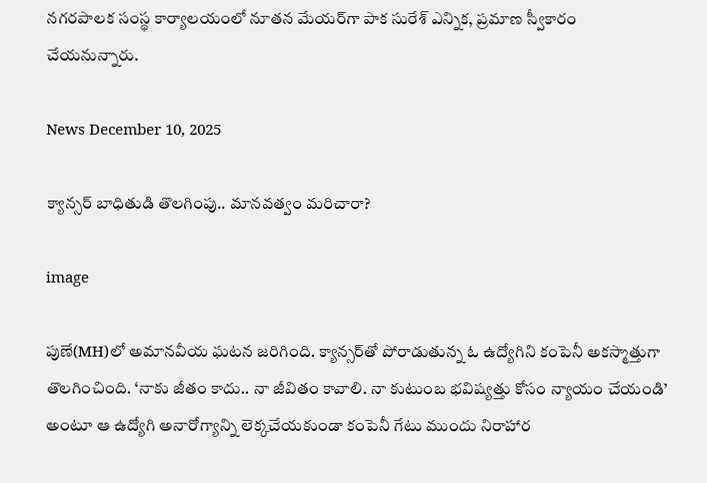నగరపాలక సంస్థ కార్యాలయంలో నూతన మేయర్‌గా పాక సురేశ్ ఎన్నిక, ప్రమాణ స్వీకారం చేయనున్నారు.

News December 10, 2025

క్యాన్సర్ బాధితుడి తొలగింపు.. మానవత్వం మరిచారా?

image

పుణే(MH)లో అమానవీయ ఘటన జరిగింది. క్యాన్సర్‌తో పోరాడుతున్న ఓ ఉద్యోగిని కంపెనీ అకస్మాత్తుగా తొలగించింది. ‘నాకు జీతం కాదు.. నా జీవితం కావాలి. నా కుటుంబ భవిష్యత్తు కోసం న్యాయం చేయండి’ అంటూ ఆ ఉద్యోగి అనారోగ్యాన్ని లెక్కచేయకుండా కంపెనీ గేటు ముందు నిరాహార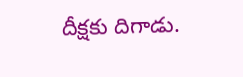దీక్షకు దిగాడు.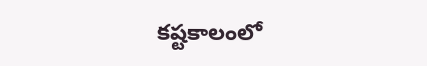కష్టకాలంలో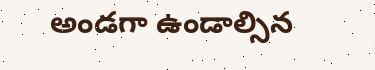అండగా ఉండాల్సిన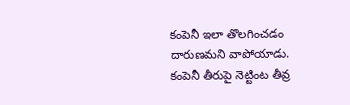కంపెనీ ఇలా తొలగించడం దారుణమని వాపోయాడు. కంపెనీ తీరుపై నెట్టింట తీవ్ర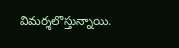విమర్శలొస్తున్నాయి.